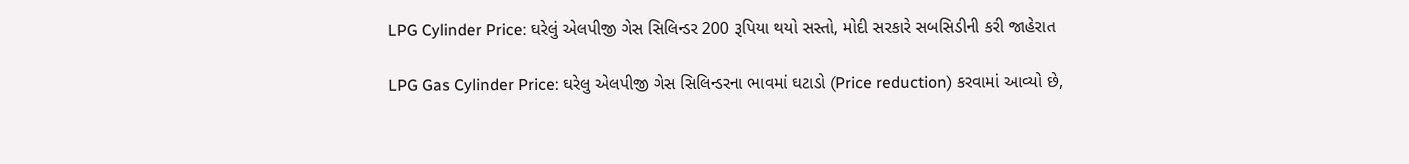LPG Cylinder Price: ઘરેલું એલપીજી ગેસ સિલિન્ડર 200 રૂપિયા થયો સસ્તો, મોદી સરકારે સબસિડીની કરી જાહેરાત

LPG Gas Cylinder Price: ઘરેલુ એલપીજી ગેસ સિલિન્ડરના ભાવમાં ઘટાડો (Price reduction) કરવામાં આવ્યો છે,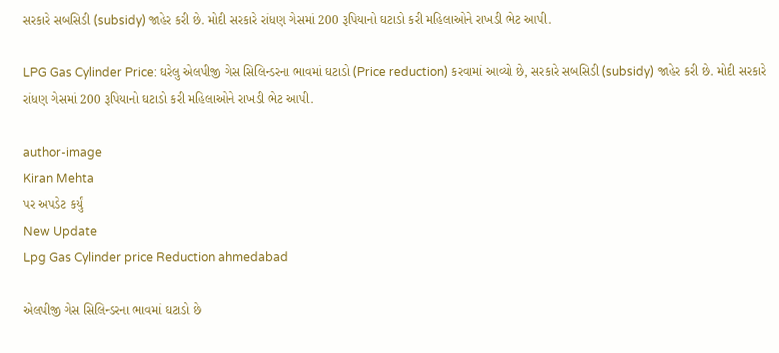સરકારે સબસિડી (subsidy) જાહેર કરી છે. મોદી સરકારે રાંધણ ગેસમાં 200 રૂપિયાનો ઘટાડો કરી મહિલાઓને રાખડી ભેટ આપી.

LPG Gas Cylinder Price: ઘરેલુ એલપીજી ગેસ સિલિન્ડરના ભાવમાં ઘટાડો (Price reduction) કરવામાં આવ્યો છે, સરકારે સબસિડી (subsidy) જાહેર કરી છે. મોદી સરકારે રાંધણ ગેસમાં 200 રૂપિયાનો ઘટાડો કરી મહિલાઓને રાખડી ભેટ આપી.

author-image
Kiran Mehta
પર અપડેટ કર્યું
New Update
Lpg Gas Cylinder price Reduction ahmedabad

એલપીજી ગેસ સિલિન્ડરના ભાવમાં ઘટાડો છે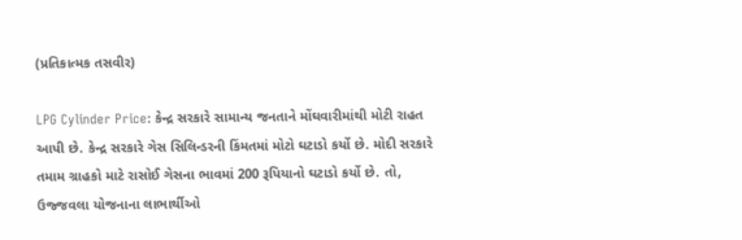(પ્રતિકાત્મક તસવીર)

LPG Cylinder Price: કેન્દ્ર સરકારે સામાન્ય જનતાને મોંઘવારીમાંથી મોટી રાહત આપી છે. કેન્દ્ર સરકારે ગેસ સિલિન્ડરની કિંમતમાં મોટો ઘટાડો કર્યો છે. મોદી સરકારે તમામ ગ્રાહકો માટે રાસોઈ ગેસના ભાવમાં 200 રૂપિયાનો ઘટાડો કર્યો છે. તો, ઉજ્જવલા યોજનાના લાભાર્થીઓ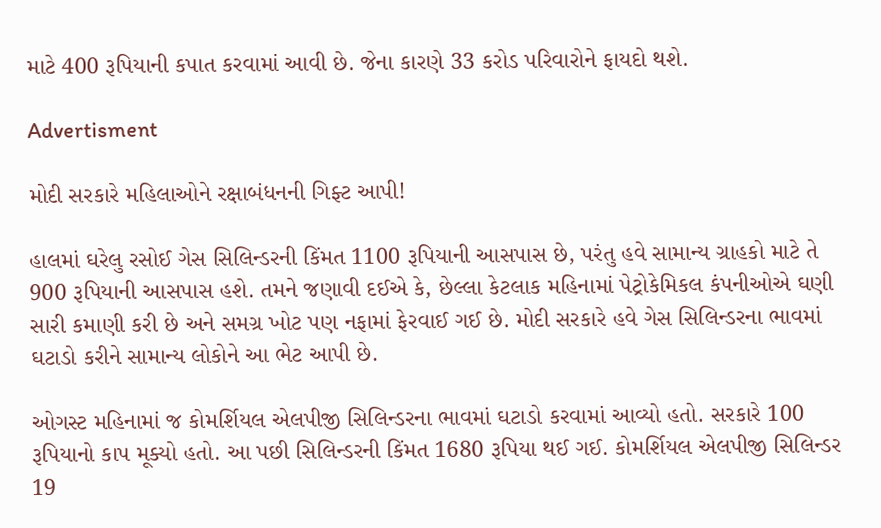માટે 400 રૂપિયાની કપાત કરવામાં આવી છે. જેના કારણે 33 કરોડ પરિવારોને ફાયદો થશે.

Advertisment

મોદી સરકારે મહિલાઓને રક્ષાબંધનની ગિફ્ટ આપી!

હાલમાં ઘરેલુ રસોઈ ગેસ સિલિન્ડરની કિંમત 1100 રૂપિયાની આસપાસ છે, પરંતુ હવે સામાન્ય ગ્રાહકો માટે તે 900 રૂપિયાની આસપાસ હશે. તમને જણાવી દઈએ કે, છેલ્લા કેટલાક મહિનામાં પેટ્રોકેમિકલ કંપનીઓએ ઘણી સારી કમાણી કરી છે અને સમગ્ર ખોટ પણ નફામાં ફેરવાઈ ગઈ છે. મોદી સરકારે હવે ગેસ સિલિન્ડરના ભાવમાં ઘટાડો કરીને સામાન્ય લોકોને આ ભેટ આપી છે.

ઓગસ્ટ મહિનામાં જ કોમર્શિયલ એલપીજી સિલિન્ડરના ભાવમાં ઘટાડો કરવામાં આવ્યો હતો. સરકારે 100 રૂપિયાનો કાપ મૂક્યો હતો. આ પછી સિલિન્ડરની કિંમત 1680 રૂપિયા થઈ ગઈ. કોમર્શિયલ એલપીજી સિલિન્ડર 19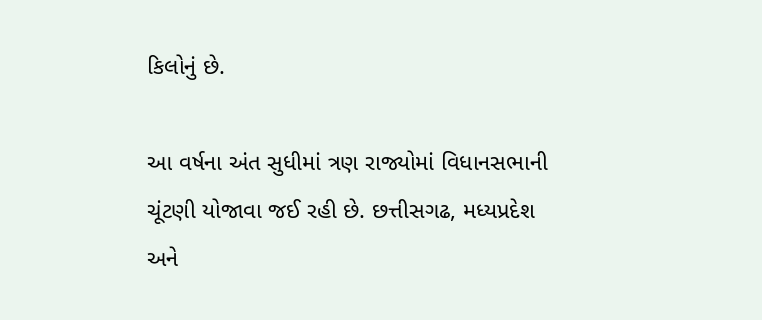કિલોનું છે.

આ વર્ષના અંત સુધીમાં ત્રણ રાજ્યોમાં વિધાનસભાની ચૂંટણી યોજાવા જઈ રહી છે. છત્તીસગઢ, મધ્યપ્રદેશ અને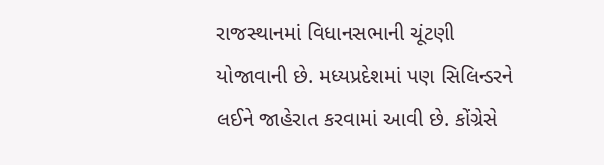રાજસ્થાનમાં વિધાનસભાની ચૂંટણી યોજાવાની છે. મધ્યપ્રદેશમાં પણ સિલિન્ડરને લઈને જાહેરાત કરવામાં આવી છે. કોંગ્રેસે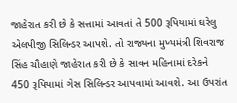જાહેરાત કરી છે કે સત્તામાં આવતાં તે 500 રૂપિયામાં ઘરેલુ એલપીજી સિલિન્ડર આપશે. તો રાજ્યના મુખ્યમંત્રી શિવરાજ સિંહ ચૌહાણે જાહેરાત કરી છે કે સાવન મહિનામાં દરેકને 450 રૂપિયામાં ગેસ સિલિન્ડર આપવામાં આવશે. આ ઉપરાંત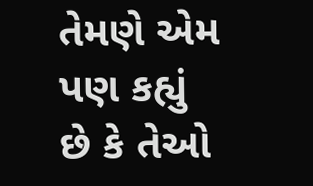તેમણે એમ પણ કહ્યું છે કે તેઓ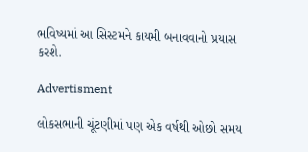ભવિષ્યમાં આ સિસ્ટમને કાયમી બનાવવાનો પ્રયાસ કરશે.

Advertisment

લોકસભાની ચૂંટણીમાં પણ એક વર્ષથી ઓછો સમય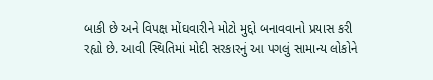બાકી છે અને વિપક્ષ મોંઘવારીને મોટો મુદ્દો બનાવવાનો પ્રયાસ કરી રહ્યો છે. આવી સ્થિતિમાં મોદી સરકારનું આ પગલું સામાન્ય લોકોને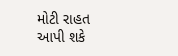મોટી રાહત આપી શકે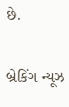છે.

બ્રેકિંગ ન્યૂઝ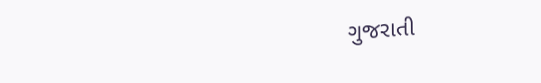ગુજરાતી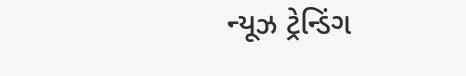ન્યૂઝ ટ્રેન્ડિંગ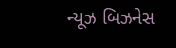ન્યૂઝ બિઝનેસ